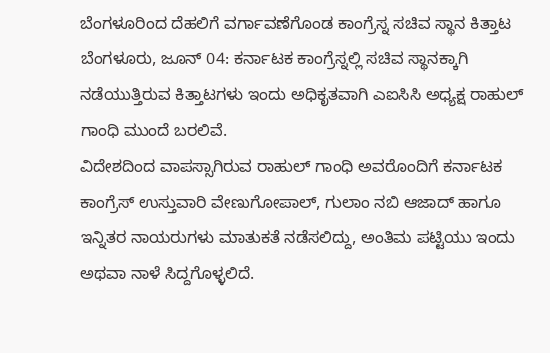ಬೆಂಗಳೂರಿಂದ ದೆಹಲಿಗೆ ವರ್ಗಾವಣೆಗೊಂಡ ಕಾಂಗ್ರೆಸ್ನ ಸಚಿವ ಸ್ಥಾನ ಕಿತ್ತಾಟ
ಬೆಂಗಳೂರು, ಜೂನ್ 04: ಕರ್ನಾಟಕ ಕಾಂಗ್ರೆಸ್ನಲ್ಲಿ ಸಚಿವ ಸ್ಥಾನಕ್ಕಾಗಿ ನಡೆಯುತ್ತಿರುವ ಕಿತ್ತಾಟಗಳು ಇಂದು ಅಧಿಕೃತವಾಗಿ ಎಐಸಿಸಿ ಅಧ್ಯಕ್ಷ ರಾಹುಲ್ ಗಾಂಧಿ ಮುಂದೆ ಬರಲಿವೆ.
ವಿದೇಶದಿಂದ ವಾಪಸ್ಸಾಗಿರುವ ರಾಹುಲ್ ಗಾಂಧಿ ಅವರೊಂದಿಗೆ ಕರ್ನಾಟಕ ಕಾಂಗ್ರೆಸ್ ಉಸ್ತುವಾರಿ ವೇಣುಗೋಪಾಲ್, ಗುಲಾಂ ನಬಿ ಆಜಾದ್ ಹಾಗೂ ಇನ್ನಿತರ ನಾಯರುಗಳು ಮಾತುಕತೆ ನಡೆಸಲಿದ್ದು, ಅಂತಿಮ ಪಟ್ಟಿಯು ಇಂದು ಅಥವಾ ನಾಳೆ ಸಿದ್ದಗೊಳ್ಳಲಿದೆ.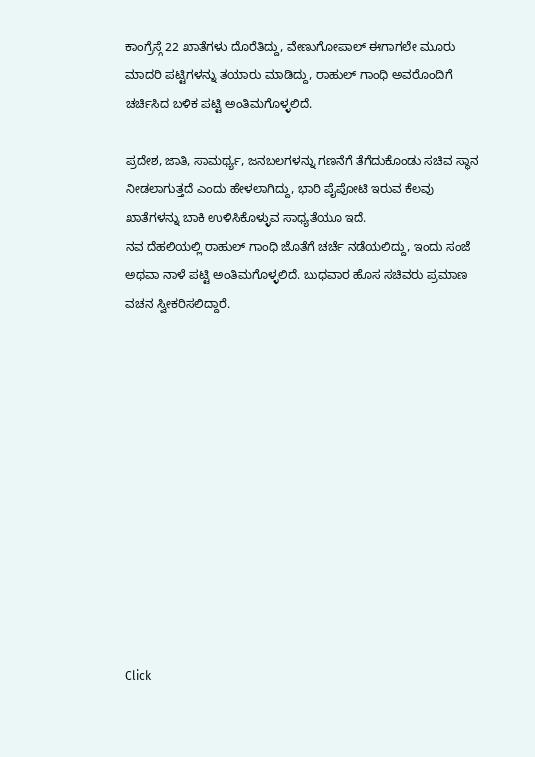ಕಾಂಗ್ರೆಸ್ಗೆ 22 ಖಾತೆಗಳು ದೊರೆತಿದ್ದು, ವೇಣುಗೋಪಾಲ್ ಈಗಾಗಲೇ ಮೂರು ಮಾದರಿ ಪಟ್ಟಿಗಳನ್ನು ತಯಾರು ಮಾಡಿದ್ದು, ರಾಹುಲ್ ಗಾಂಧಿ ಅವರೊಂದಿಗೆ ಚರ್ಚಿಸಿದ ಬಳಿಕ ಪಟ್ಟಿ ಅಂತಿಮಗೊಳ್ಳಲಿದೆ.

ಪ್ರದೇಶ, ಜಾತಿ, ಸಾಮರ್ಥ್ಯ, ಜನಬಲಗಳನ್ನು ಗಣನೆಗೆ ತೆಗೆದುಕೊಂಡು ಸಚಿವ ಸ್ಥಾನ ನೀಡಲಾಗುತ್ತದೆ ಎಂದು ಹೇಳಲಾಗಿದ್ದು, ಭಾರಿ ಪೈಪೋಟಿ ಇರುವ ಕೆಲವು ಖಾತೆಗಳನ್ನು ಬಾಕಿ ಉಳಿಸಿಕೊಳ್ಳುವ ಸಾಧ್ಯತೆಯೂ ಇದೆ.
ನವ ದೆಹಲಿಯಲ್ಲಿ ರಾಹುಲ್ ಗಾಂಧಿ ಜೊತೆಗೆ ಚರ್ಚೆ ನಡೆಯಲಿದ್ದು, ಇಂದು ಸಂಜೆ ಅಥವಾ ನಾಳೆ ಪಟ್ಟಿ ಅಂತಿಮಗೊಳ್ಳಲಿದೆ. ಬುಧವಾರ ಹೊಸ ಸಚಿವರು ಪ್ರಮಾಣ ವಚನ ಸ್ವೀಕರಿಸಲಿದ್ದಾರೆ.












Click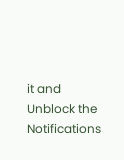it and Unblock the Notifications